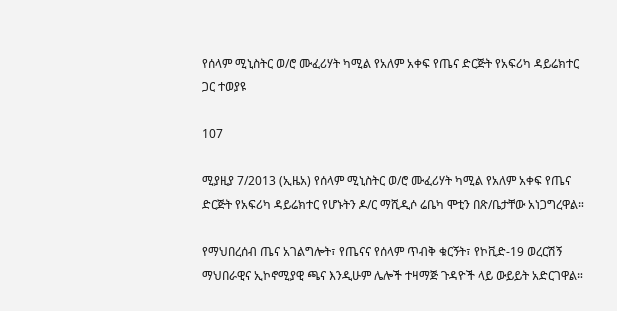የሰላም ሚኒስትር ወ/ሮ ሙፈሪሃት ካሚል የአለም አቀፍ የጤና ድርጅት የአፍሪካ ዳይሬክተር ጋር ተወያዩ

107

ሚያዚያ 7/2013 (ኢዜአ) የሰላም ሚኒስትር ወ/ሮ ሙፈሪሃት ካሚል የአለም አቀፍ የጤና ድርጅት የአፍሪካ ዳይሬክተር የሆኑትን ዶ/ር ማሺዲሶ ሬቤካ ሞቲን በጽ/ቤታቸው አነጋግረዋል።

የማህበረሰብ ጤና አገልግሎት፣ የጤናና የሰላም ጥብቅ ቁርኝት፣ የኮቪድ-19 ወረርሽኝ ማህበራዊና ኢኮኖሚያዊ ጫና እንዲሁም ሌሎች ተዛማጅ ጉዳዮች ላይ ውይይት አድርገዋል።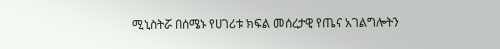ሚኒስትሯ በሰሜኑ የሀገሪቱ ክፍል መሰረታዊ የጤና አገልግሎትን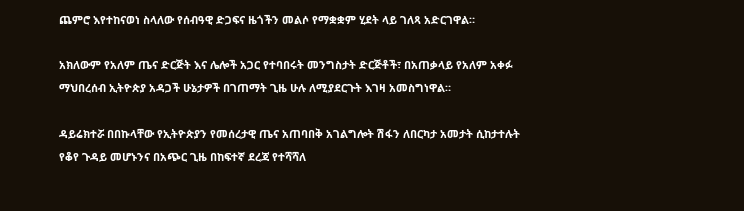ጨምሮ እየተከናወነ ስላለው የሰብዓዊ ድጋፍና ዜጎችን መልሶ የማቋቋም ሂደት ላይ ገለጻ አድርገዋል።

አክለውም የአለም ጤና ድርጅት እና ሌሎች አጋር የተባበሩት መንግስታት ድርጅቶች፣ በአጠቃላይ የአለም አቀፉ ማህበረሰብ ኢትዮጵያ አዳጋች ሁኔታዎች በገጠማት ጊዜ ሁሉ ለሚያደርጉት እገዛ አመስግነዋል።

ዳይሬክተሯ በበኩላቸው የኢትዮጵያን የመሰረታዊ ጤና አጠባበቅ አገልግሎት ሽፋን ለበርካታ አመታት ሲከታተሉት የቆየ ጉዳይ መሆኑንና በአጭር ጊዜ በከፍተኛ ደረጃ የተሻሻለ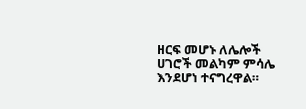ዘርፍ መሆኑ ለሌሎች ሀገሮች መልካም ምሳሌ እንደሆነ ተናግረዋል።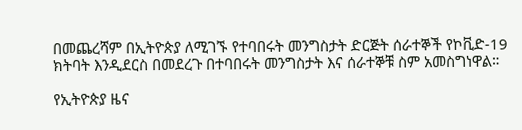በመጨረሻም በኢትዮጵያ ለሚገኙ የተባበሩት መንግስታት ድርጅት ሰራተኞች የኮቪድ-19 ክትባት እንዲደርስ በመደረጉ በተባበሩት መንግስታት እና ሰራተኞቹ ስም አመስግነዋል።

የኢትዮጵያ ዜና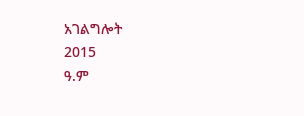አገልግሎት
2015
ዓ.ም